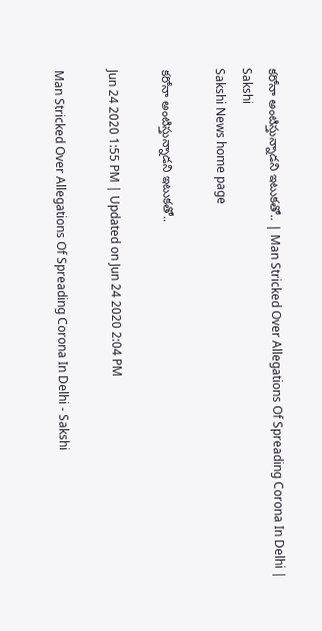కరోనా అంటిస్తున్నాడని ఇటుకతో.. | Man Stricked Over Allegations Of Spreading Corona In Delhi | Sakshi
Sakshi News home page

కరోనా అంటిస్తున్నాడని ఇటుకతో..

Jun 24 2020 1:55 PM | Updated on Jun 24 2020 2:04 PM

Man Stricked Over Allegations Of Spreading Corona In Delhi - Sakshi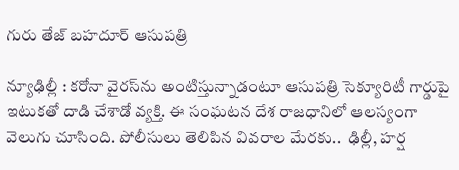గురు తేజ్‌ బహదూర్‌ ఆసుపత్రి

న్యూఢిల్లీ : కరోనా వైరస్‌ను అంటిస్తున్నాడంటూ ఆసుపత్రి సెక్యూరిటీ గార్డుపై ఇటుకతో దాడి చేశాడో వ్యక్తి. ఈ సంఘటన దేశ రాజధానిలో ఆలస్యంగా వెలుగు చూసింది. పోలీసులు తెలిపిన వివరాల మేరకు..  ఢిల్లీ, హర్ష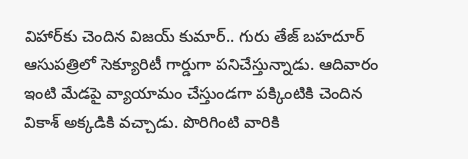విహార్‌కు చెందిన విజయ్‌ కుమార్.. గురు తేజ్‌ బహదూర్‌ ఆసుపత్రిలో సెక్యూరిటీ గార్డుగా పనిచేస్తున్నాడు. ఆదివారం ఇంటి మేడపై వ్యాయామం చేస్తుండగా పక్కింటికి చెందిన వికాశ్‌ అక్కడికి వచ్చాడు. పొరిగింటి వారికి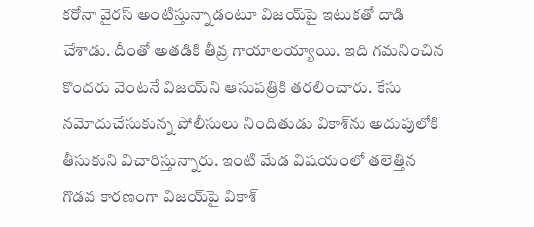కరోనా వైరస్‌ అంటిస్తున్నాడంటూ విజయ్‌పై ఇటుకతో దాడి చేశాడు. దీంతో అతడికి తీవ్ర గాయాలయ్యాయి. ఇది గమనించిన కొందరు వెంటనే విజయ్‌ని ఆసుపత్రికి తరలించారు. కేసు నమోదుచేసుకున్న పోలీసులు నిందితుడు వికాశ్‌ను అదుపులోకి తీసుకుని విచారిస్తున్నారు. ఇంటి మేడ విషయంలో తలెత్తిన గొడవ కారణంగా విజయ్‌పై వికాశ్‌‌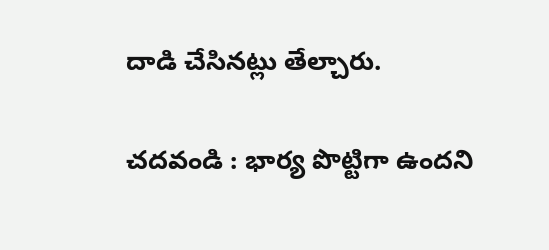దాడి చేసినట్లు తేల్చారు.

చదవండి : భార్య పొట్టిగా ఉందని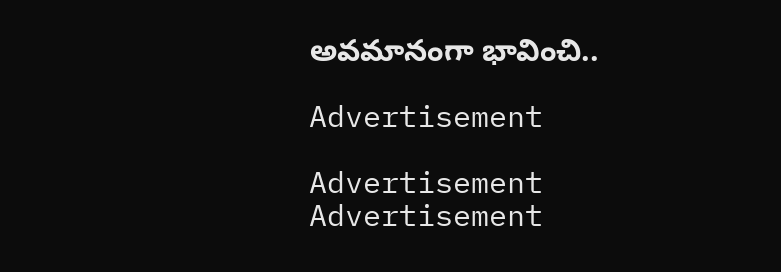అవమానంగా భావించి..

Advertisement

Advertisement
Advertisement